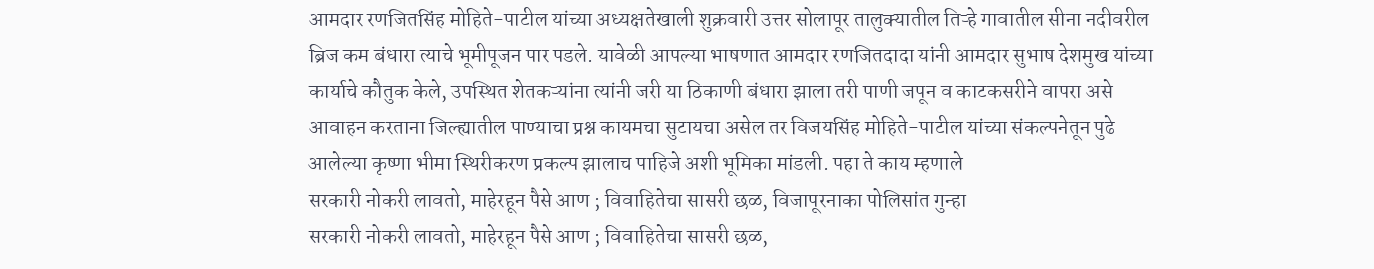आमदार रणजितसिंह मोहिते-पाटील यांच्या अध्यक्षतेखाली शुक्रवारी उत्तर सोलापूर तालुक्यातील तिऱ्हे गावातील सीना नदीवरील ब्रिज कम बंधारा त्याचे भूमीपूजन पार पडले. यावेळी आपल्या भाषणात आमदार रणजितदादा यांनी आमदार सुभाष देशमुख यांच्या कार्याचे कौतुक केले, उपस्थित शेतकऱ्यांना त्यांनी जरी या ठिकाणी बंधारा झाला तरी पाणी जपून व काटकसरीने वापरा असे आवाहन करताना जिल्ह्यातील पाण्याचा प्रश्न कायमचा सुटायचा असेल तर विजयसिंह मोहिते-पाटील यांच्या संकल्पनेतून पुढे आलेल्या कृष्णा भीमा स्थिरीकरण प्रकल्प झालाच पाहिजे अशी भूमिका मांडली. पहा ते काय म्हणाले
सरकारी नोकरी लावतो, माहेरहून पैसे आण ; विवाहितेचा सासरी छळ, विजापूरनाका पोलिसांत गुन्हा
सरकारी नोकरी लावतो, माहेरहून पैसे आण ; विवाहितेचा सासरी छळ,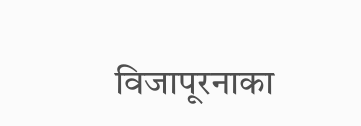विजापूरनाका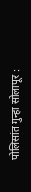पोलिसांत गुन्हा सोलापूर :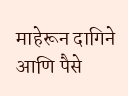माहेरून दागिने आणि पैसे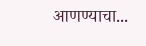आणण्याचा...